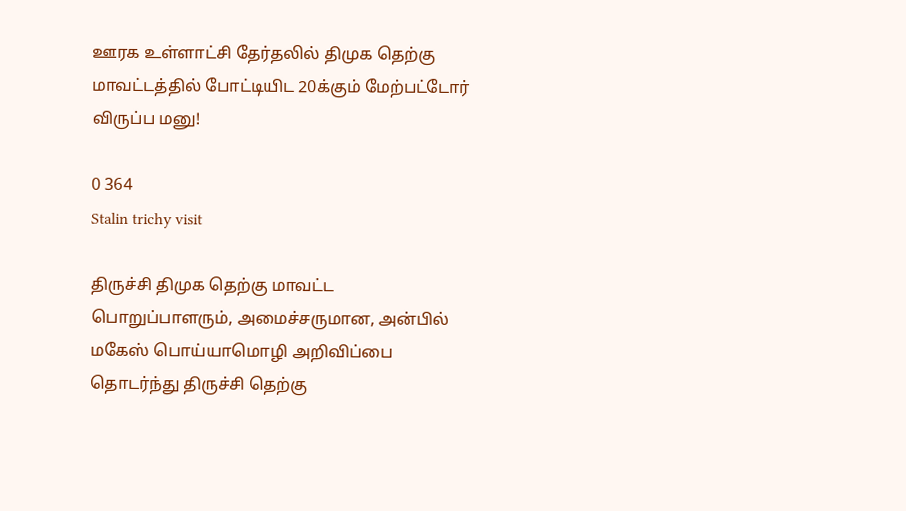ஊரக உள்ளாட்சி தேர்தலில் திமுக தெற்கு மாவட்டத்தில் போட்டியிட 20க்கும் மேற்பட்டோர் விருப்ப மனு!

0 364
Stalin trichy visit

திருச்சி திமுக தெற்கு மாவட்ட பொறுப்பாளரும், அமைச்சருமான, அன்பில் மகேஸ் பொய்யாமொழி அறிவிப்பை தொடர்ந்து திருச்சி தெற்கு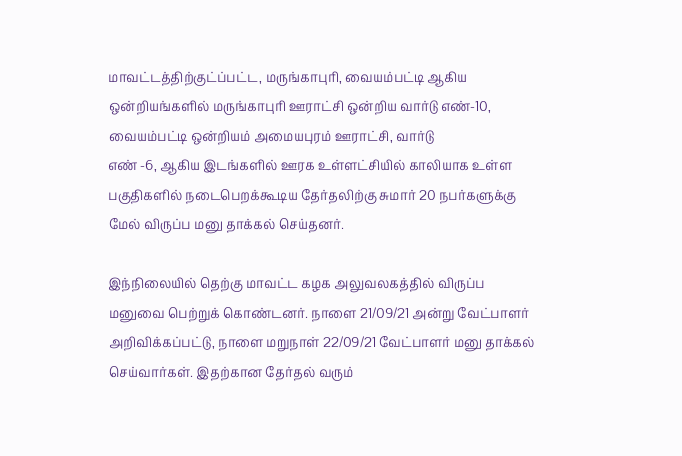மாவட்டத்திற்குட்ப்பட்ட, மருங்காபுரி, வையம்பட்டி ஆகிய ஒன்றியங்களில் மருங்காபுரி ஊராட்சி ஒன்றிய வார்டு எண்-10, வையம்பட்டி ஒன்றியம் அமையபுரம் ஊராட்சி, வார்டு
எண் -6, ஆகிய இடங்களில் ஊரக உள்ளட்சியில் காலியாக உள்ள பகுதிகளில் நடைபெறக்கூடிய தேர்தலிற்கு சுமார் 20 நபர்களுக்கு மேல் விருப்ப மனு தாக்கல் செய்தனர்.

இந்நிலையில் தெற்கு மாவட்ட கழக அலுவலகத்தில் விருப்ப மனுவை பெற்றுக் கொண்டனர். நாளை 21/09/21 அன்று வேட்பாளர் அறிவிக்கப்பட்டு, நாளை மறுநாள் 22/09/21 வேட்பாளர் மனு தாக்கல் செய்வார்கள். இதற்கான தேர்தல் வரும்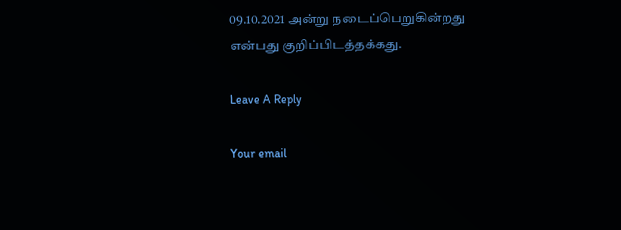09.10.2021 அன்று நடைப்பெறுகின்றது என்பது குறிப்பிடத்தக்கது.

Leave A Reply

Your email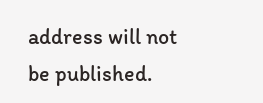address will not be published.